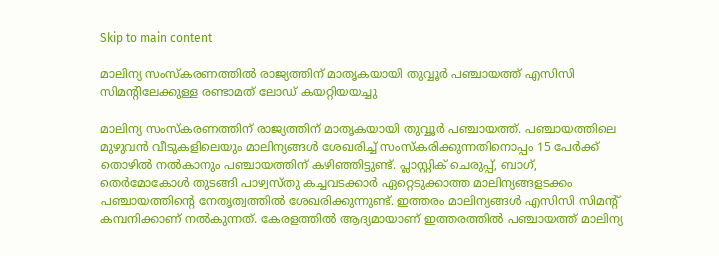Skip to main content

മാലിന്യ സംസ്‌കരണത്തില്‍ രാജ്യത്തിന് മാതൃകയായി തുവ്വൂര്‍ പഞ്ചായത്ത് എസിസി സിമന്റിലേക്കുള്ള രണ്ടാമത് ലോഡ് കയറ്റിയയച്ചു

മാലിന്യ സംസ്‌കരണത്തിന് രാജ്യത്തിന് മാതൃകയായി തുവ്വൂര്‍ പഞ്ചായത്ത്. പഞ്ചായത്തിലെ മുഴുവന്‍ വീടുകളിലെയും മാലിന്യങ്ങള്‍ ശേഖരിച്ച് സംസ്‌കരിക്കുന്നതിനൊപ്പം 15 പേര്‍ക്ക് തൊഴില്‍ നല്‍കാനും പഞ്ചായത്തിന് കഴിഞ്ഞിട്ടുണ്ട്. പ്ലാസ്റ്റിക് ചെരുപ്പ്, ബാഗ്, തെര്‍മോകോള്‍ തുടങ്ങി പാഴ്വസ്തു കച്ചവടക്കാര്‍ ഏറ്റെടുക്കാത്ത മാലിന്യങ്ങളടക്കം പഞ്ചായത്തിന്റെ നേതൃത്വത്തില്‍ ശേഖരിക്കുന്നുണ്ട്. ഇത്തരം മാലിന്യങ്ങള്‍ എസിസി സിമന്റ് കമ്പനിക്കാണ് നല്‍കുന്നത്. കേരളത്തില്‍ ആദ്യമായാണ് ഇത്തരത്തില്‍ പഞ്ചായത്ത് മാലിന്യ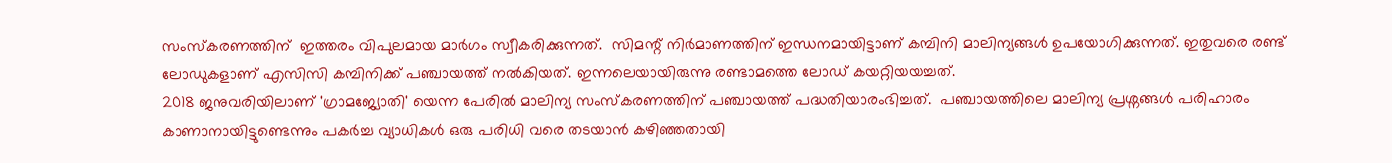സംസ്‌കരണത്തിന്  ഇത്തരം വിപുലമായ മാര്‍ഗം സ്വീകരിക്കുന്നത്.  സിമന്റ് നിര്‍മാണത്തിന് ഇന്ധനമായിട്ടാണ് കമ്പിനി മാലിന്യങ്ങള്‍ ഉപയോഗിക്കുന്നത്. ഇതുവരെ രണ്ട് ലോഡുകളാണ് എസിസി കമ്പിനിക്ക് പഞ്ചായത്ത് നല്‍കിയത്. ഇന്നലെയായിരുന്നു രണ്ടാമത്തെ ലോഡ് കയറ്റിയയച്ചത്.
2018 ജനുവരിയിലാണ് 'ഗ്രാമജ്യോതി' യെന്ന പേരില്‍ മാലിന്യ സംസ്‌കരണത്തിന് പഞ്ചായത്ത് പദ്ധതിയാരംഭിച്ചത്.  പഞ്ചായത്തിലെ മാലിന്യ പ്രശ്നങ്ങള്‍ പരിഹാരം കാണാനായിട്ടുണ്ടെന്നും പകര്‍ച്ച വ്യാധികള്‍ ഒരു പരിധി വരെ തടയാന്‍ കഴിഞ്ഞതായി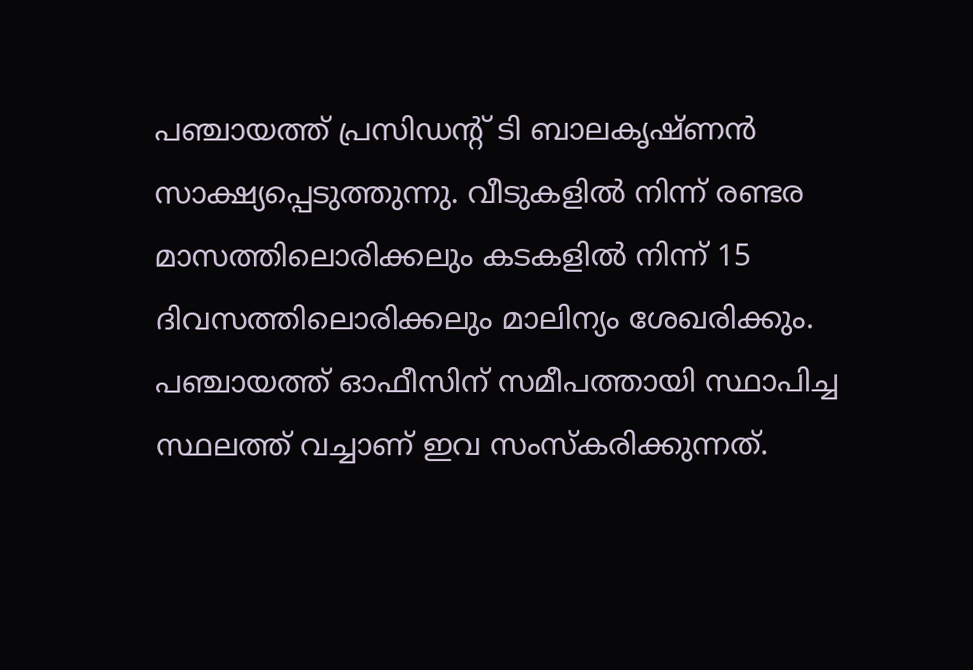പഞ്ചായത്ത് പ്രസിഡന്റ് ടി ബാലകൃഷ്ണന്‍ സാക്ഷ്യപ്പെടുത്തുന്നു. വീടുകളില്‍ നിന്ന് രണ്ടര മാസത്തിലൊരിക്കലും കടകളില്‍ നിന്ന് 15 ദിവസത്തിലൊരിക്കലും മാലിന്യം ശേഖരിക്കും. പഞ്ചായത്ത് ഓഫീസിന് സമീപത്തായി സ്ഥാപിച്ച സ്ഥലത്ത് വച്ചാണ് ഇവ സംസ്‌കരിക്കുന്നത്.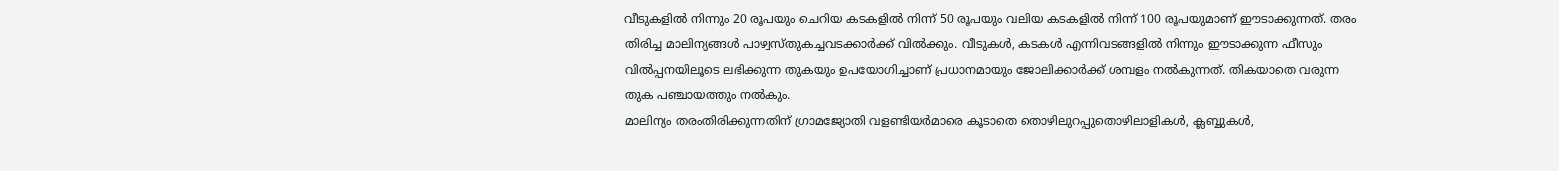വീടുകളില്‍ നിന്നും 20 രൂപയും ചെറിയ കടകളില്‍ നിന്ന് 50 രൂപയും വലിയ കടകളില്‍ നിന്ന് 100 രൂപയുമാണ് ഈടാക്കുന്നത്. തരം തിരിച്ച മാലിന്യങ്ങള്‍ പാഴ്വസ്തുകച്ചവടക്കാര്‍ക്ക് വില്‍ക്കും. വീടുകള്‍, കടകള്‍ എന്നിവടങ്ങളില്‍ നിന്നും ഈടാക്കുന്ന ഫീസും വില്‍പ്പനയിലൂടെ ലഭിക്കുന്ന തുകയും ഉപയോഗിച്ചാണ് പ്രധാനമായും ജോലിക്കാര്‍ക്ക് ശമ്പളം നല്‍കുന്നത്. തികയാതെ വരുന്ന തുക പഞ്ചായത്തും നല്‍കും.
മാലിന്യം തരംതിരിക്കുന്നതിന് ഗ്രാമജ്യോതി വളണ്ടിയര്‍മാരെ കൂടാതെ തൊഴിലുറപ്പുതൊഴിലാളികള്‍, ക്ലബ്ബുകള്‍,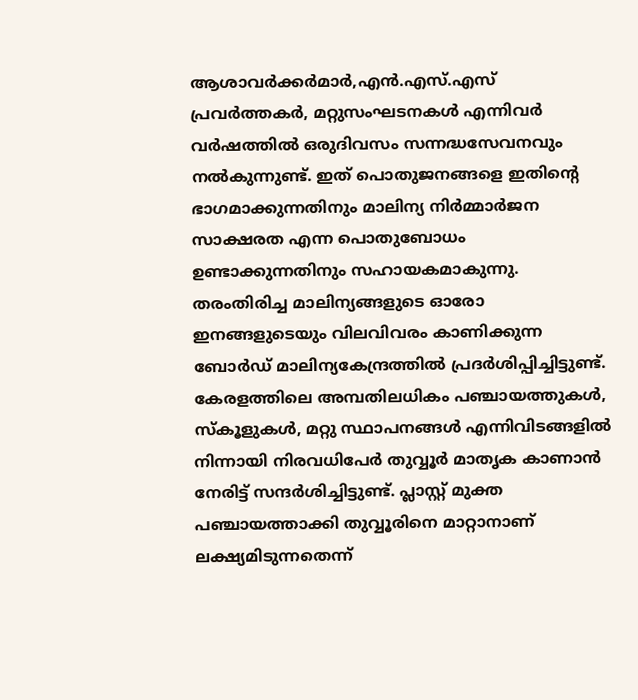ആശാവര്‍ക്കര്‍മാര്‍,എന്‍.എസ്.എസ് പ്രവര്‍ത്തകര്‍, മറ്റുസംഘടനകള്‍ എന്നിവര്‍ വര്‍ഷത്തില്‍ ഒരുദിവസം സന്നദ്ധസേവനവും നല്‍കുന്നുണ്ട്. ഇത് പൊതുജനങ്ങളെ ഇതിന്റെ ഭാഗമാക്കുന്നതിനും മാലിന്യ നിര്‍മ്മാര്‍ജന സാക്ഷരത എന്ന പൊതുബോധം ഉണ്ടാക്കുന്നതിനും സഹായകമാകുന്നു. തരംതിരിച്ച മാലിന്യങ്ങളുടെ ഓരോ ഇനങ്ങളുടെയും വിലവിവരം കാണിക്കുന്ന ബോര്‍ഡ് മാലിന്യകേന്ദ്രത്തില്‍ പ്രദര്‍ശിപ്പിച്ചിട്ടുണ്ട്. കേരളത്തിലെ അമ്പതിലധികം പഞ്ചായത്തുകള്‍, സ്‌കൂളുകള്‍, മറ്റു സ്ഥാപനങ്ങള്‍ എന്നിവിടങ്ങളില്‍ നിന്നായി നിരവധിപേര്‍ തുവ്വൂര്‍ മാതൃക കാണാന്‍ നേരിട്ട് സന്ദര്‍ശിച്ചിട്ടുണ്ട്. പ്ലാസ്റ്റ് മുക്ത പഞ്ചായത്താക്കി തുവ്വൂരിനെ മാറ്റാനാണ് ലക്ഷ്യമിടുന്നതെന്ന്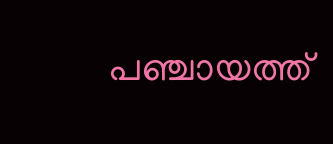പഞ്ചായത്ത്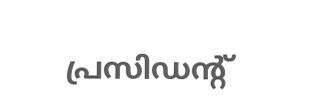പ്രസിഡന്റ്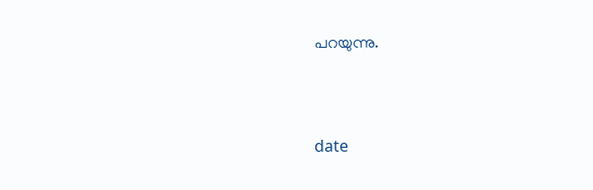പറയുന്നു.



date